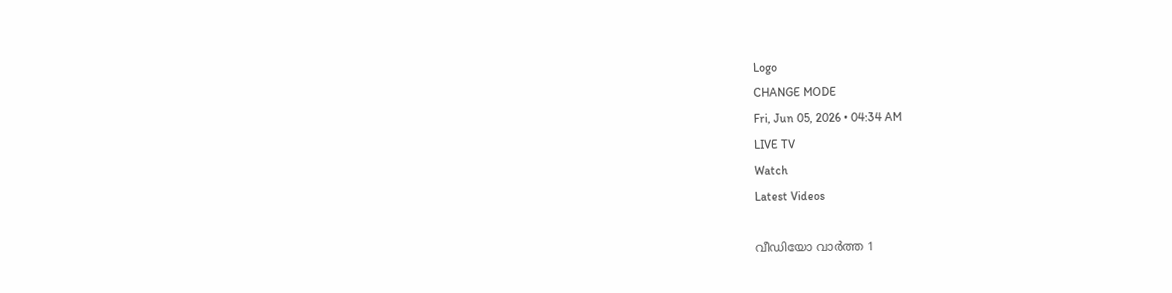Logo
CHANGE MODE
Fri, Jun 05, 2026 • 04:34 AM
LIVE TV
Watch
Latest Videos

വീഡിയോ വാർത്ത 1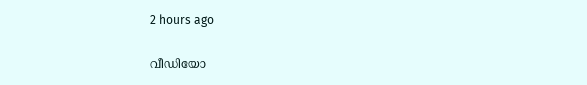2 hours ago

വീഡിയോ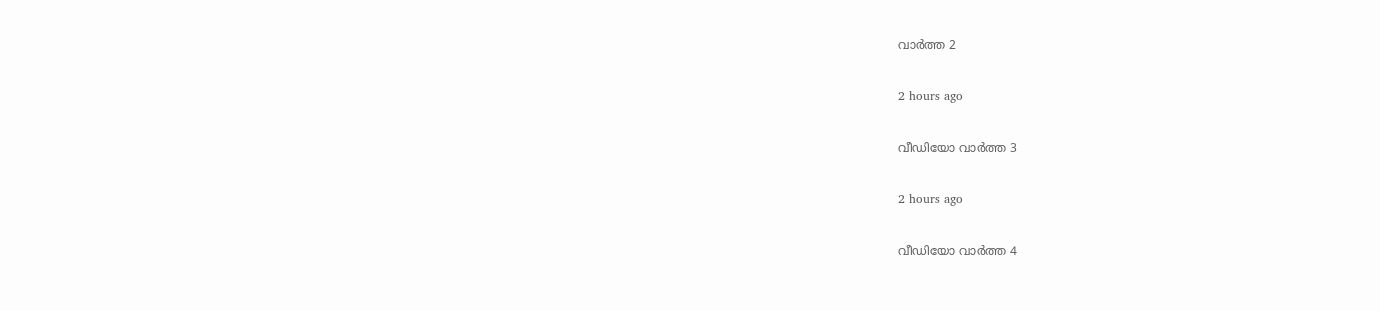വാർത്ത 2

2 hours ago

വീഡിയോ വാർത്ത 3

2 hours ago

വീഡിയോ വാർത്ത 4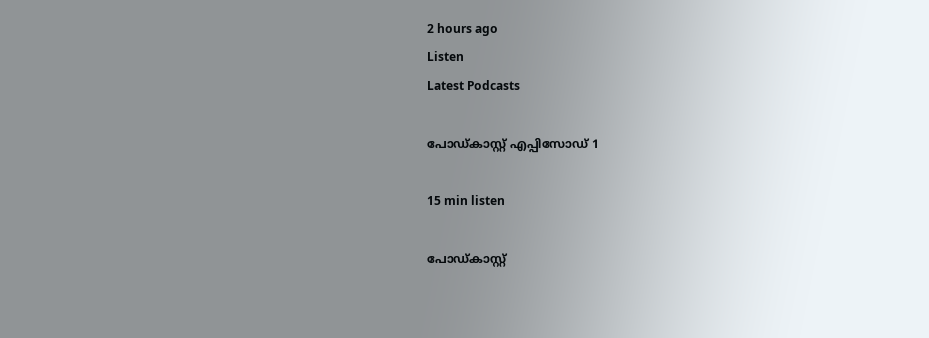2 hours ago
Listen
Latest Podcasts

പോഡ്കാസ്റ്റ് എപ്പിസോഡ് 1

15 min listen

പോഡ്കാസ്റ്റ്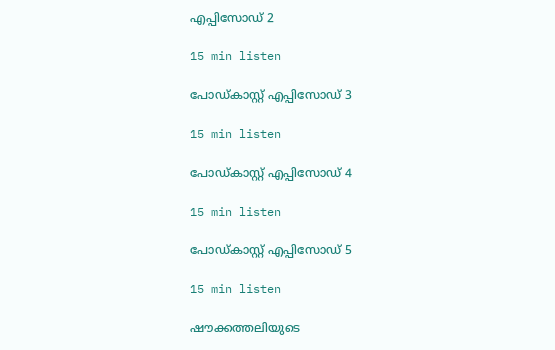എപ്പിസോഡ് 2

15 min listen

പോഡ്കാസ്റ്റ് എപ്പിസോഡ് 3

15 min listen

പോഡ്കാസ്റ്റ് എപ്പിസോഡ് 4

15 min listen

പോഡ്കാസ്റ്റ് എപ്പിസോഡ് 5

15 min listen

ഷൗക്കത്തലിയുടെ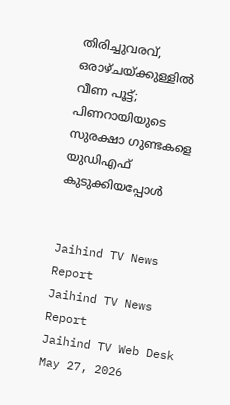തിരിച്ചുവരവ്, ഒരാഴ്ചയ്ക്കുള്ളിൽ വീണ പൂട്ട്; പിണറായിയുടെ സുരക്ഷാ ഗുണ്ടകളെ യുഡിഎഫ് കുടുക്കിയപ്പോൾ


Jaihind TV News Report
Jaihind TV News Report
Jaihind TV Web Desk
May 27, 2026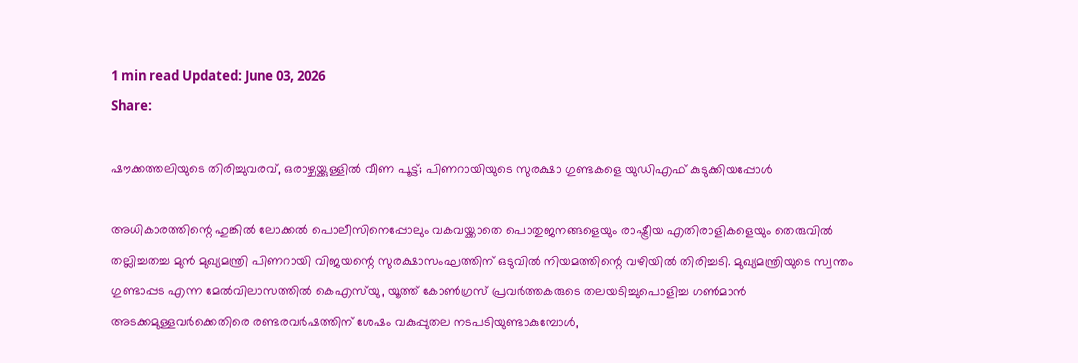1 min read Updated: June 03, 2026
Share:

ഷൗക്കത്തലിയുടെ തിരിച്ചുവരവ്, ഒരാഴ്ചയ്ക്കുള്ളിൽ വീണ പൂട്ട്; പിണറായിയുടെ സുരക്ഷാ ഗുണ്ടകളെ യുഡിഎഫ് കുടുക്കിയപ്പോൾ

അധികാരത്തിന്റെ ഹുങ്കിൽ ലോക്കൽ പൊലീസിനെപ്പോലും വകവയ്ക്കാതെ പൊതുജനങ്ങളെയും രാഷ്ട്രീയ എതിരാളികളെയും തെരുവിൽ തല്ലിച്ചതച്ച മുൻ മുഖ്യമന്ത്രി പിണറായി വിജയന്റെ സുരക്ഷാസംഘത്തിന് ഒടുവിൽ നിയമത്തിന്റെ വഴിയിൽ തിരിച്ചടി. മുഖ്യമന്ത്രിയുടെ സ്വന്തം ഗുണ്ടാപ്പട എന്ന മേൽവിലാസത്തിൽ കെഎസ്‌യു, യൂത്ത് കോൺഗ്രസ് പ്രവർത്തകരുടെ തലയടിച്ചുപൊളിച്ച ഗൺമാൻ അടക്കമുള്ളവർക്കെതിരെ രണ്ടരവർഷത്തിന് ശേഷം വകുപ്പുതല നടപടിയുണ്ടാകുമ്പോൾ,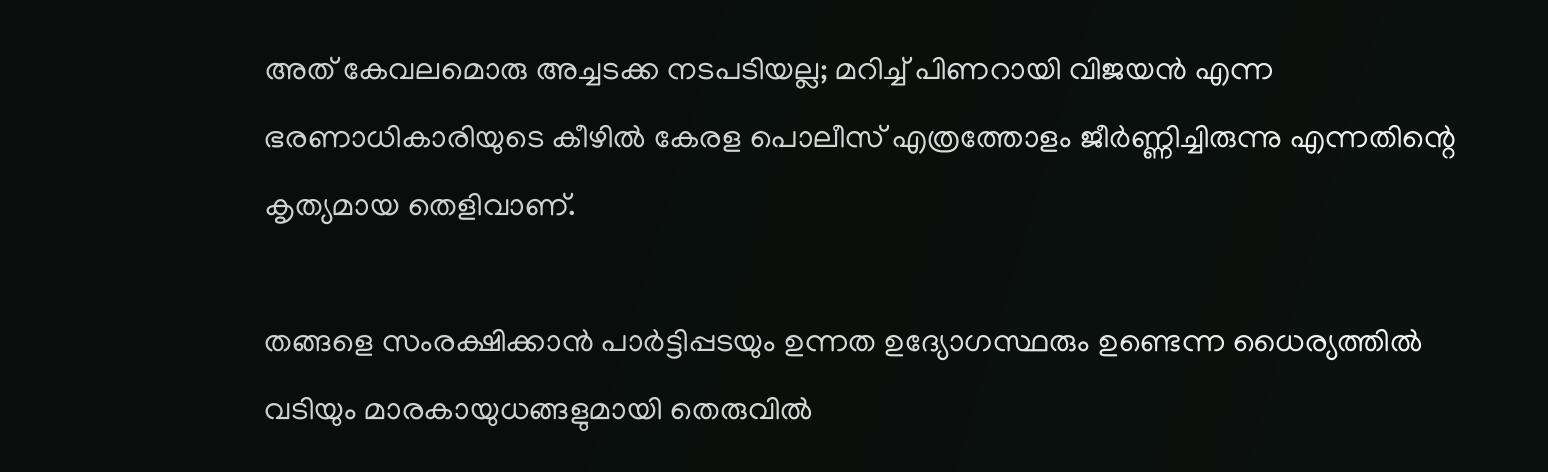അത് കേവലമൊരു അച്ചടക്ക നടപടിയല്ല; മറിച്ച് പിണറായി വിജയൻ എന്ന ഭരണാധികാരിയുടെ കീഴിൽ കേരള പൊലീസ് എത്രത്തോളം ജീർണ്ണിച്ചിരുന്നു എന്നതിന്റെ കൃത്യമായ തെളിവാണ്.

തങ്ങളെ സംരക്ഷിക്കാൻ പാർട്ടിപ്പടയും ഉന്നത ഉദ്യോഗസ്ഥരും ഉണ്ടെന്ന ധൈര്യത്തിൽ വടിയും മാരകായുധങ്ങളുമായി തെരുവിൽ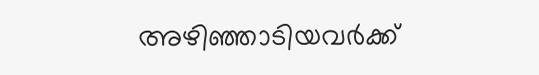അഴിഞ്ഞാടിയവർക്ക്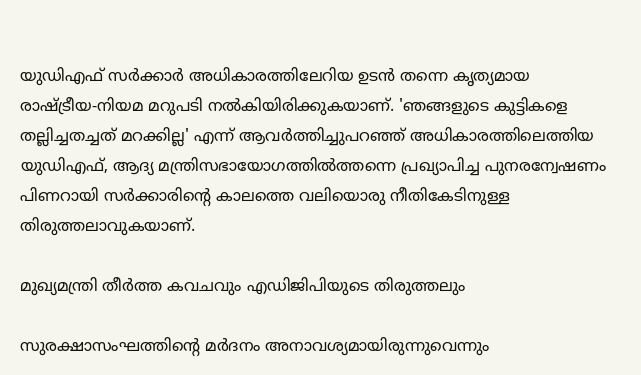യുഡിഎഫ് സർക്കാർ അധികാരത്തിലേറിയ ഉടൻ തന്നെ കൃത്യമായ രാഷ്ട്രീയ-നിയമ മറുപടി നൽകിയിരിക്കുകയാണ്. 'ഞങ്ങളുടെ കുട്ടികളെ തല്ലിച്ചതച്ചത് മറക്കില്ല' എന്ന് ആവർത്തിച്ചുപറഞ്ഞ് അധികാരത്തിലെത്തിയ യുഡിഎഫ്, ആദ്യ മന്ത്രിസഭായോഗത്തിൽത്തന്നെ പ്രഖ്യാപിച്ച പുനരന്വേഷണം പിണറായി സർക്കാരിന്റെ കാലത്തെ വലിയൊരു നീതികേടിനുള്ള തിരുത്തലാവുകയാണ്.

മുഖ്യമന്ത്രി തീർത്ത കവചവും എഡിജിപിയുടെ തിരുത്തലും

സുരക്ഷാസംഘത്തിന്റെ മർദനം അനാവശ്യമായിരുന്നുവെന്നും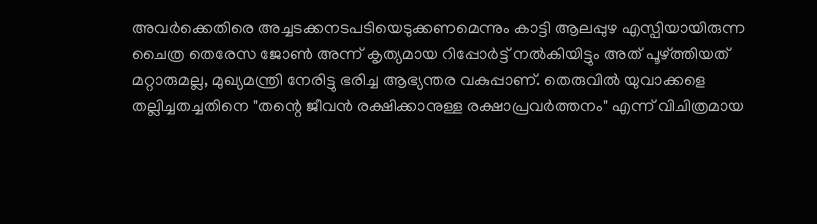അവർക്കെതിരെ അച്ചടക്കനടപടിയെടുക്കണമെന്നും കാട്ടി ആലപ്പുഴ എസ്പിയായിരുന്ന ചൈത്ര തെരേസ ജോൺ അന്ന് കൃത്യമായ റിപ്പോർട്ട് നൽകിയിട്ടും അത് പൂഴ്ത്തിയത് മറ്റാരുമല്ല, മുഖ്യമന്ത്രി നേരിട്ടു ഭരിച്ച ആഭ്യന്തര വകുപ്പാണ്. തെരുവിൽ യുവാക്കളെ തല്ലിച്ചതച്ചതിനെ "തന്റെ ജീവൻ രക്ഷിക്കാനുള്ള രക്ഷാപ്രവർത്തനം" എന്ന് വിചിത്രമായ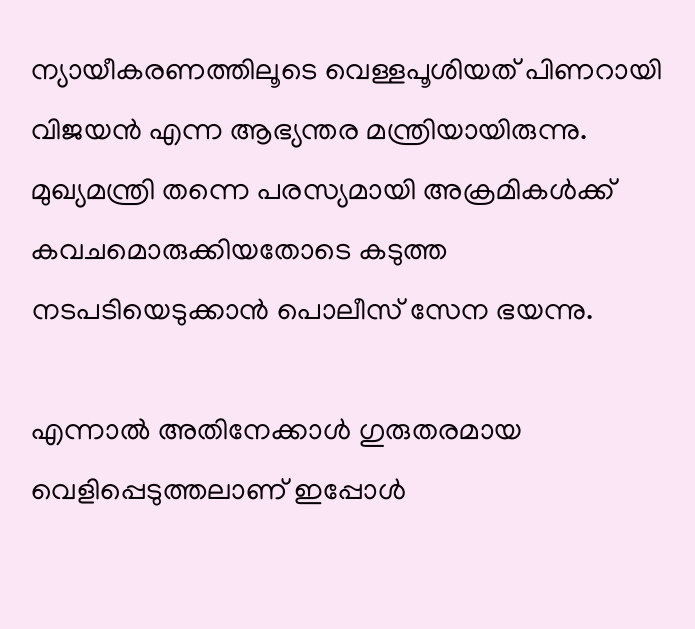ന്യായീകരണത്തിലൂടെ വെള്ളപൂശിയത് പിണറായി വിജയൻ എന്ന ആഭ്യന്തര മന്ത്രിയായിരുന്നു. മുഖ്യമന്ത്രി തന്നെ പരസ്യമായി അക്രമികൾക്ക് കവചമൊരുക്കിയതോടെ കടുത്ത നടപടിയെടുക്കാൻ പൊലീസ് സേന ഭയന്നു.

എന്നാൽ അതിനേക്കാൾ ഗുരുതരമായ വെളിപ്പെടുത്തലാണ് ഇപ്പോൾ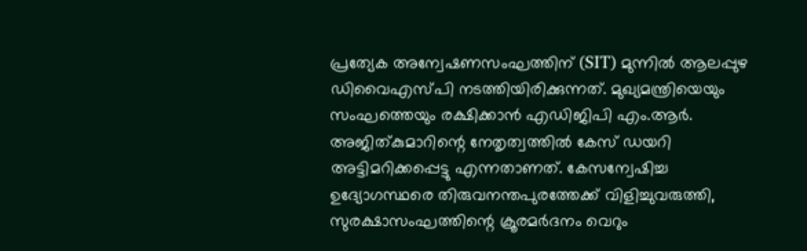പ്രത്യേക അന്വേഷണസംഘത്തിന് (SIT) മുന്നിൽ ആലപ്പുഴ ഡിവൈഎസ്പി നടത്തിയിരിക്കുന്നത്. മുഖ്യമന്ത്രിയെയും സംഘത്തെയും രക്ഷിക്കാൻ എഡിജിപി എം.ആർ. അജിത്കുമാറിന്റെ നേതൃത്വത്തിൽ കേസ് ഡയറി അട്ടിമറിക്കപ്പെട്ടു എന്നതാണത്. കേസന്വേഷിച്ച ഉദ്യോഗസ്ഥരെ തിരുവനന്തപുരത്തേക്ക് വിളിച്ചുവരുത്തി, സുരക്ഷാസംഘത്തിന്റെ ക്രൂരമർദനം വെറും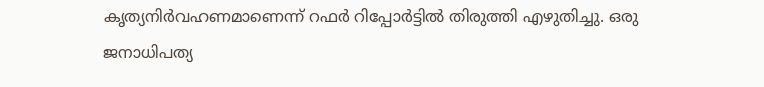കൃത്യനിർവഹണമാണെന്ന് റഫർ റിപ്പോർട്ടിൽ തിരുത്തി എഴുതിച്ചു. ഒരു ജനാധിപത്യ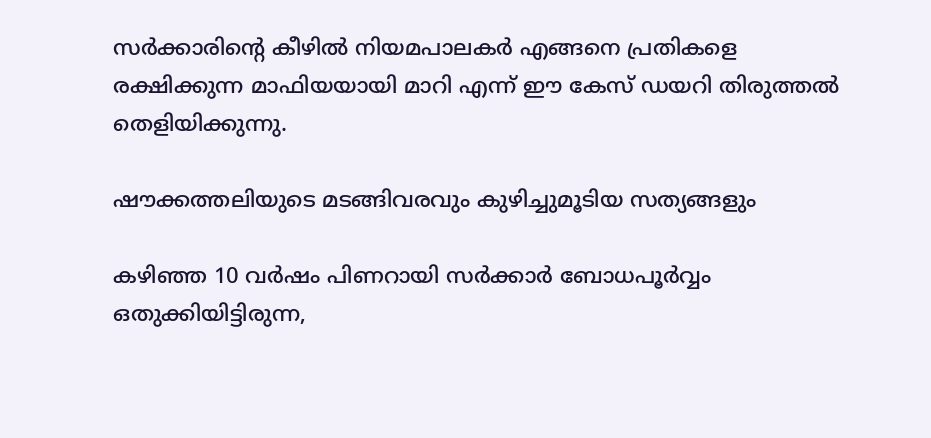സർക്കാരിന്റെ കീഴിൽ നിയമപാലകർ എങ്ങനെ പ്രതികളെ രക്ഷിക്കുന്ന മാഫിയയായി മാറി എന്ന് ഈ കേസ് ഡയറി തിരുത്തൽ തെളിയിക്കുന്നു.

ഷൗക്കത്തലിയുടെ മടങ്ങിവരവും കുഴിച്ചുമൂടിയ സത്യങ്ങളും

കഴിഞ്ഞ 10 വർഷം പിണറായി സർക്കാർ ബോധപൂർവ്വം ഒതുക്കിയിട്ടിരുന്ന,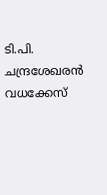ടി.പി. ചന്ദ്രശേഖരൻ വധക്കേസ്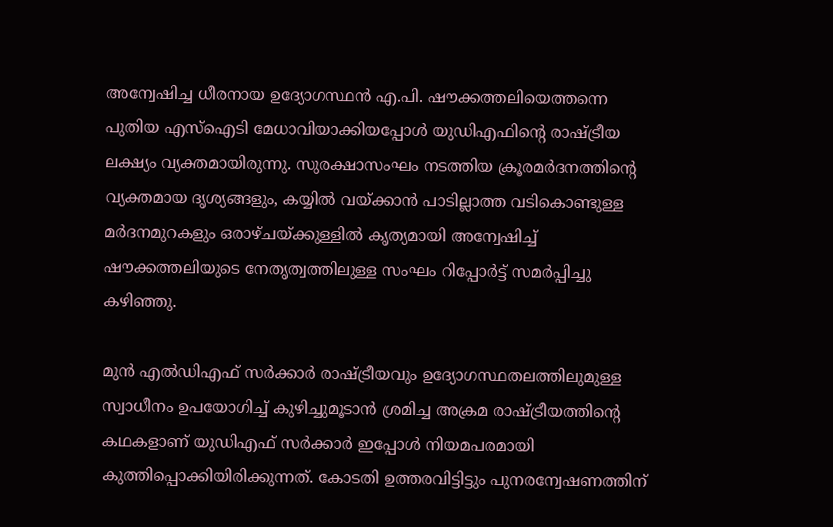അന്വേഷിച്ച ധീരനായ ഉദ്യോഗസ്ഥൻ എ.പി. ഷൗക്കത്തലിയെത്തന്നെ പുതിയ എസ്ഐടി മേധാവിയാക്കിയപ്പോൾ യുഡിഎഫിന്റെ രാഷ്ട്രീയ ലക്ഷ്യം വ്യക്തമായിരുന്നു. സുരക്ഷാസംഘം നടത്തിയ ക്രൂരമർദനത്തിന്റെ വ്യക്തമായ ദൃശ്യങ്ങളും, കയ്യിൽ വയ്ക്കാൻ പാടില്ലാത്ത വടികൊണ്ടുള്ള മർദനമുറകളും ഒരാഴ്ചയ്ക്കുള്ളിൽ കൃത്യമായി അന്വേഷിച്ച് ഷൗക്കത്തലിയുടെ നേതൃത്വത്തിലുള്ള സംഘം റിപ്പോർട്ട് സമർപ്പിച്ചു കഴിഞ്ഞു.

മുൻ എൽഡിഎഫ് സർക്കാർ രാഷ്ട്രീയവും ഉദ്യോഗസ്ഥതലത്തിലുമുള്ള സ്വാധീനം ഉപയോഗിച്ച് കുഴിച്ചുമൂടാൻ ശ്രമിച്ച അക്രമ രാഷ്ട്രീയത്തിന്റെ കഥകളാണ് യുഡിഎഫ് സർക്കാർ ഇപ്പോൾ നിയമപരമായി കുത്തിപ്പൊക്കിയിരിക്കുന്നത്. കോടതി ഉത്തരവിട്ടിട്ടും പുനരന്വേഷണത്തിന്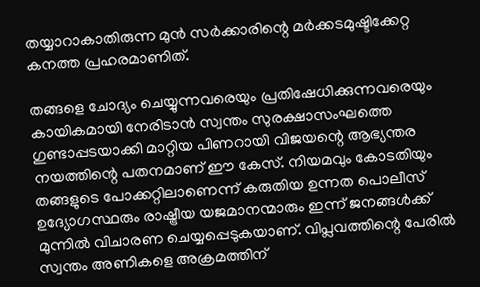തയ്യാറാകാതിരുന്ന മുൻ സർക്കാരിന്റെ മർക്കടമുഷ്ടിക്കേറ്റ കനത്ത പ്രഹരമാണിത്.

തങ്ങളെ ചോദ്യം ചെയ്യുന്നവരെയും പ്രതിഷേധിക്കുന്നവരെയും കായികമായി നേരിടാൻ സ്വന്തം സുരക്ഷാസംഘത്തെ ഗുണ്ടാപ്പടയാക്കി മാറ്റിയ പിണറായി വിജയന്റെ ആഭ്യന്തര നയത്തിന്റെ പതനമാണ് ഈ കേസ്. നിയമവും കോടതിയും തങ്ങളുടെ പോക്കറ്റിലാണെന്ന് കരുതിയ ഉന്നത പൊലീസ് ഉദ്യോഗസ്ഥരും രാഷ്ട്രീയ യജമാനന്മാരും ഇന്ന് ജനങ്ങൾക്ക് മുന്നിൽ വിചാരണ ചെയ്യപ്പെടുകയാണ്. വിപ്ലവത്തിന്റെ പേരിൽ സ്വന്തം അണികളെ അക്രമത്തിന്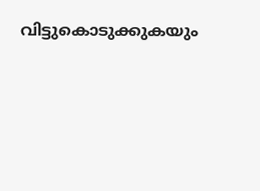വിട്ടുകൊടുക്കുകയും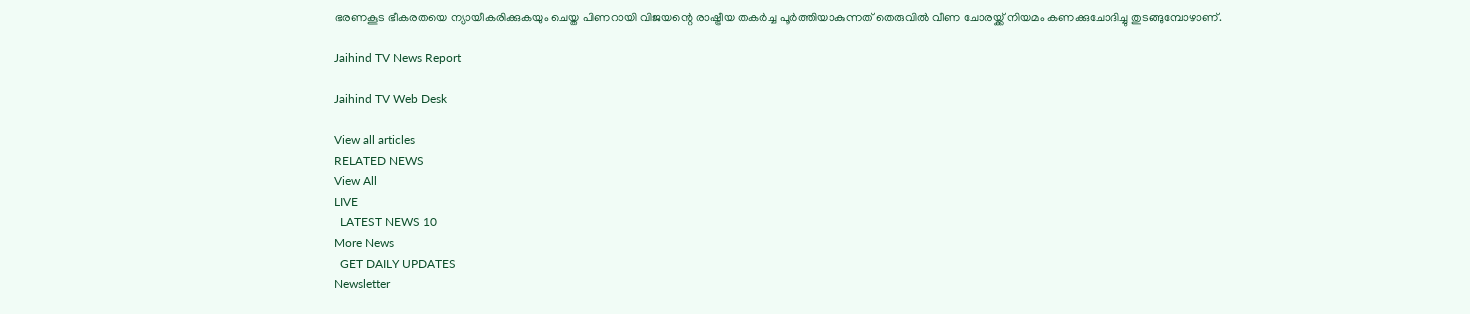ഭരണകൂട ഭീകരതയെ ന്യായീകരിക്കുകയും ചെയ്ത പിണറായി വിജയന്റെ രാഷ്ട്രീയ തകർച്ച പൂർത്തിയാകുന്നത് തെരുവിൽ വീണ ചോരയ്ക്ക് നിയമം കണക്കുചോദിച്ചു തുടങ്ങുമ്പോഴാണ്.

Jaihind TV News Report

Jaihind TV Web Desk

View all articles
RELATED NEWS
View All
LIVE
  LATEST NEWS 10
More News
  GET DAILY UPDATES
Newsletter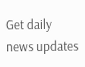Get daily news updates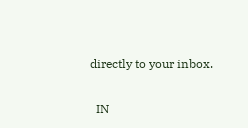directly to your inbox.

  IN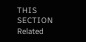THIS SECTION
Related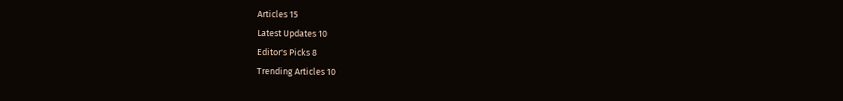Articles 15
Latest Updates 10
Editor's Picks 8
Trending Articles 10